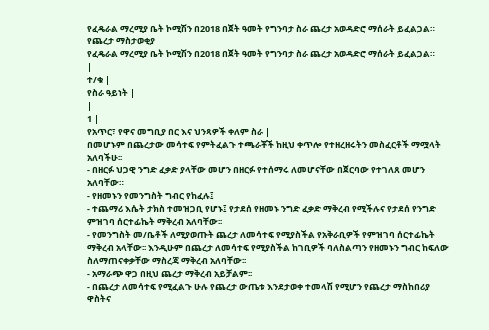የፈዴራል ማረሚያ ቤት ኮሚሽን በ2018 በጀት ዓመት የግንባታ ስራ ጨረታ አወዳድሮ ማሰራት ይፈልጋል።
የጨረታ ማስታወቂያ
የፈዴራል ማረሚያ ቤት ኮሚሽን በ2018 በጀት ዓመት የግንባታ ስራ ጨረታ አወዳድሮ ማሰራት ይፈልጋል።
|
ተ/ቁ |
የስራ ዓይነት |
|
1 |
የአጥር፣ የዋና መግቢያ በር እና ህንጻዎች ቀለም ስራ |
በመሆኑም በጨረታው መሳተፍ የምትፈልጉ ተጫራቾች ከዚህ ቀጥሎ የተዘረዘሩትን መስፈርቶች ማሟላት አለባችሁ፡፡
- በዘርፉ ህጋዊ ንግድ ፈቃድ ያላቸው መሆን በዘርፉ የተሰማሩ ለመሆናቸው በጀርባው የተገለጸ መሆን አለባቸው።
- የዘመኑን የመንግስት ግብር የከፈሉ፤
- ተጨማሪ እሴት ታክስ ተመዝጋቢ የሆኑ፤ የታደሰ የዘመኑ ንግድ ፈቃድ ማቅረብ የሚችሉና የታደሰ የንግድ ምዝገባ ሰርተፊኬት ማቅረብ አለባቸው፡፡
- የመንግስት መ/ቤቶች ለሚያወጡት ጨረታ ለመሳተፍ የሚያስችል የአቅራቢዎች የምዝገባ ሰርተፊኬት ማቅረብ አላቸው፡፡ እንዲሁም በጨረታ ለመሳተፍ የሚያስችል ከገቢዎች ባለስልጣን የዘመኑን ግብር ከፍለው ስለማጠናቀቃቸው ማስረጃ ማቅረብ አለባቸው፡፡
- አማራጭ ዋጋ በዚህ ጨረታ ማቅረብ አይቻልም፡፡
- በጨረታ ለመሳተፍ የሚፈልጉ ሁሉ የጨረታ ውጤቱ እንደታወቀ ተመላሽ የሚሆን የጨረታ ማስከበሪያ ዋስትና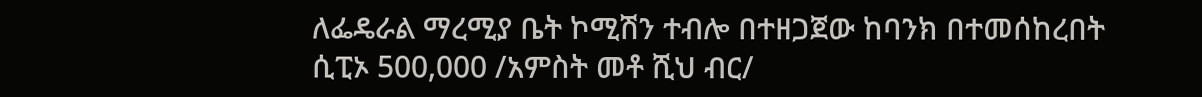ለፌዴራል ማረሚያ ቤት ኮሚሽን ተብሎ በተዘጋጀው ከባንክ በተመሰከረበት ሲፒኦ 500,000 /አምስት መቶ ሺህ ብር/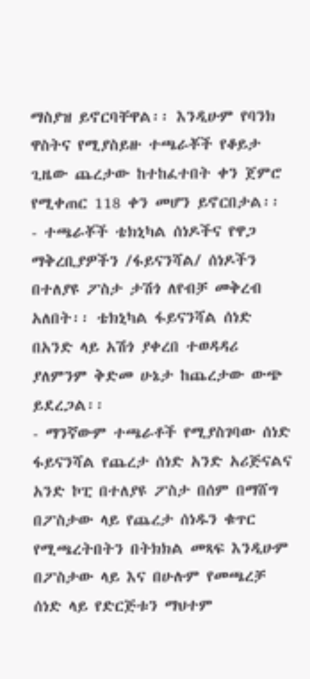ማስያዝ ይኖርባቸዋል፡፡ እንዲሁም የባንክ ዋስትና የሚያስይዙ ተጫራቾች የቆይታ ጊዜው ጨረታው ከተከፈተበት ቀን ጀምሮ የሚቀጠር 118 ቀን መሆን ይኖርበታል፡፡
- ተጫራቾች ቴክኒካል ሰነዶችና የዋጋ ማቅረቢያዎችን /ፋይናንሻል/ ሰነዶችን በተለያዩ ፖስታ ታሽጎ ለየብቻ መቅረብ አለበት፡፡ ቴክኒካል ፋይናንሻል ሰነድ በአንድ ላይ አሽጎ ያቀረበ ተወዳዳሪ ያለምንም ቅድመ ሁኔታ ከጨረታው ውጭ ይደረጋል፡፡
- ማንኛውም ተጫራቶች የሚያስገባው ሰነድ ፋይናንሻል የጨረታ ሰነድ አንድ አሪጅናልና አንድ ኮፒ በተለያዩ ፖስታ በሰም በማሸግ በፖስታው ላይ የጨረታ ሰነዱን ቁጥር የሚጫረትበትን በትክክል መጻፍ እንዲሁም በፖስታው ላይ እና በሁሉም የመጫረቻ ሰነድ ላይ የድርጅቱን ማህተም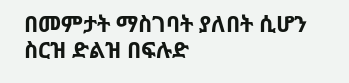በመምታት ማስገባት ያለበት ሲሆን ስርዝ ድልዝ በፍሉድ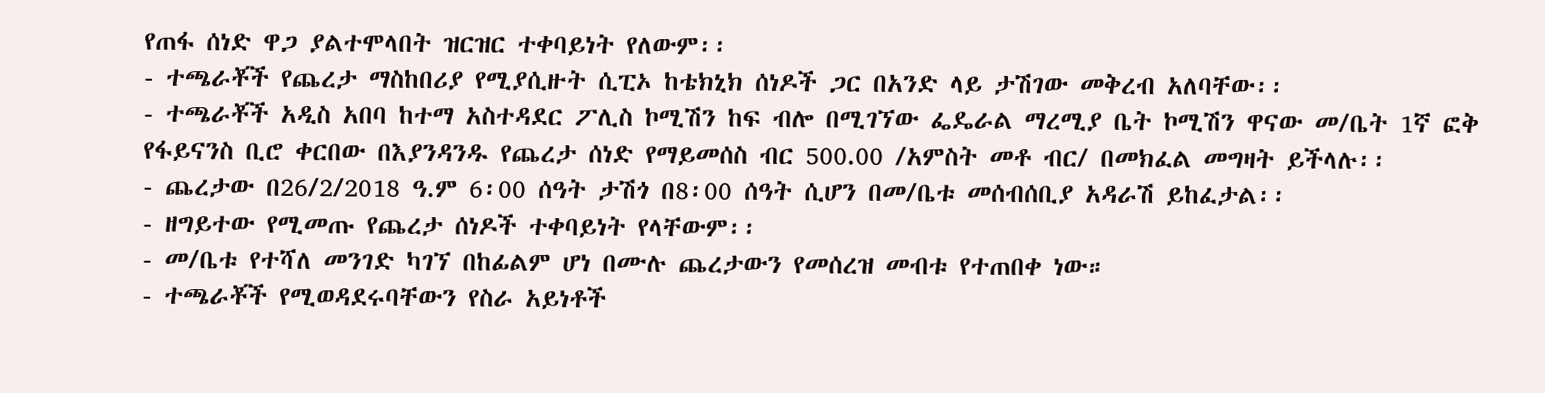የጠፋ ሰነድ ዋጋ ያልተሞላበት ዝርዝር ተቀባይነት የለውም፡፡
- ተጫራቾች የጨረታ ማስከበሪያ የሚያሲዙት ሲፒኦ ከቴክኒክ ሰነዶች ጋር በአንድ ላይ ታሽገው መቅረብ አለባቸው፡፡
- ተጫራቾች አዲስ አበባ ከተማ አስተዳደር ፖሊስ ኮሚሽን ከፍ ብሎ በሚገኘው ፌዴራል ማረሚያ ቤት ኮሚሽን ዋናው መ/ቤት 1ኛ ፎቅ የፋይናንስ ቢሮ ቀርበው በእያንዳንዱ የጨረታ ሰነድ የማይመሰስ ብር 500.00 /አምስት መቶ ብር/ በመክፈል መግዛት ይችላሉ፡፡
- ጨረታው በ26/2/2018 ዓ.ም 6፡00 ሰዓት ታሽጎ በ8፡00 ሰዓት ሲሆን በመ/ቤቱ መሰብሰቢያ አዳራሽ ይከፈታል፡፡
- ዘግይተው የሚመጡ የጨረታ ሰነዶች ተቀባይነት የላቸውም፡፡
- መ/ቤቱ የተሻለ መንገድ ካገኘ በከፊልም ሆነ በሙሉ ጨረታውን የመሰረዝ መብቱ የተጠበቀ ነው።
- ተጫራቾች የሚወዳደሩባቸውን የስራ አይነቶች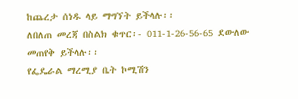ከጨረታ ሰነዱ ላይ ማግኘት ይችላሉ፡፡
ለበለጠ መረጃ በስልክ ቁጥር፡- 011-1-26-56-65 ደውለው መጠየቅ ይችላሉ፡፡
የፌዴራል ማረሚያ ቤት ኮሚሽን